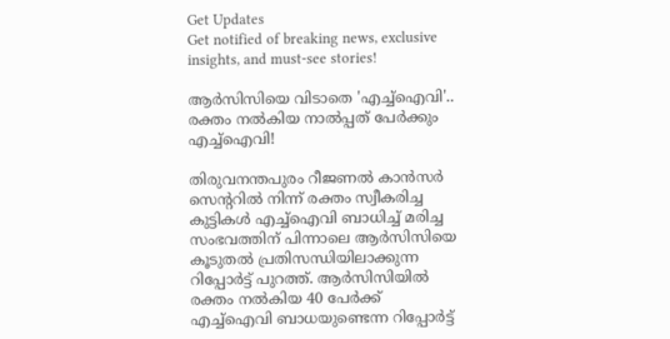Get Updates
Get notified of breaking news, exclusive insights, and must-see stories!

ആര്‍സിസിയെ വിടാതെ 'എച്ച്ഐവി'.. രക്തം നല്‍കിയ നാല്‍പ്പത് പേര്‍ക്കും എച്ച്ഐവി!

തിരുവനന്തപുരം റീജണല്‍ കാന്‍സര്‍ സെന്‍ററില്‍ നിന്ന് രക്തം സ്വീകരിച്ച കുട്ടികള്‍ എച്ച്ഐവി ബാധിച്ച് മരിച്ച സംഭവത്തിന് പിന്നാലെ ആര്‍സിസിയെ കൂടുതല്‍ പ്രതിസന്ധിയിലാക്കുന്ന റിപ്പോര്‍ട്ട് പുറത്ത്. ആര്‍സിസിയില്‍ രക്തം നല്‍കിയ 40 പേര്‍ക്ക് എച്ച്ഐവി ബാധയുണ്ടെന്ന റിപ്പോര്‍ട്ട്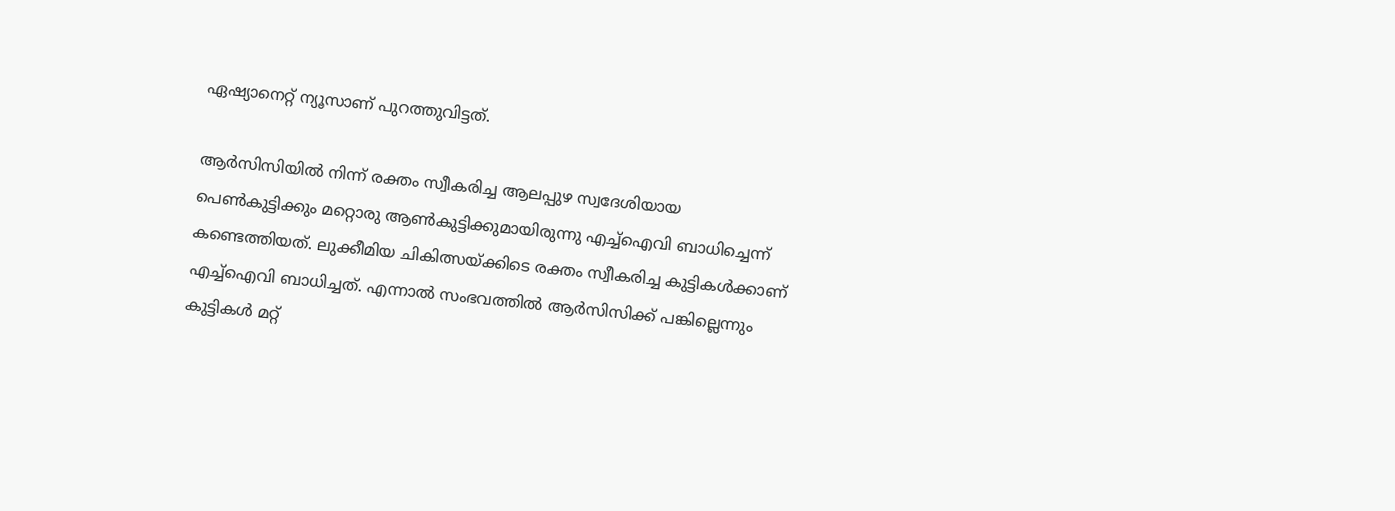ഏഷ്യാനെറ്റ് ന്യൂസാണ് പുറത്തുവിട്ടത്.

ആര്‍സിസിയില്‍ നിന്ന് രക്തം സ്വീകരിച്ച ആലപ്പുഴ സ്വദേശിയായ പെണ്‍കുട്ടിക്കും മറ്റൊരു ആണ്‍കുട്ടിക്കുമായിരുന്നു എച്ച്ഐവി ബാധിച്ചെന്ന് കണ്ടെത്തിയത്. ലുക്കീമിയ ചികിത്സയ്ക്കിടെ രക്തം സ്വീകരിച്ച കുട്ടികള്‍ക്കാണ് എച്ച്ഐവി ബാധിച്ചത്. എന്നാല്‍ സംഭവത്തില്‍ ആര്‍സിസിക്ക് പങ്കില്ലെന്നും കുട്ടികള്‍ മറ്റ്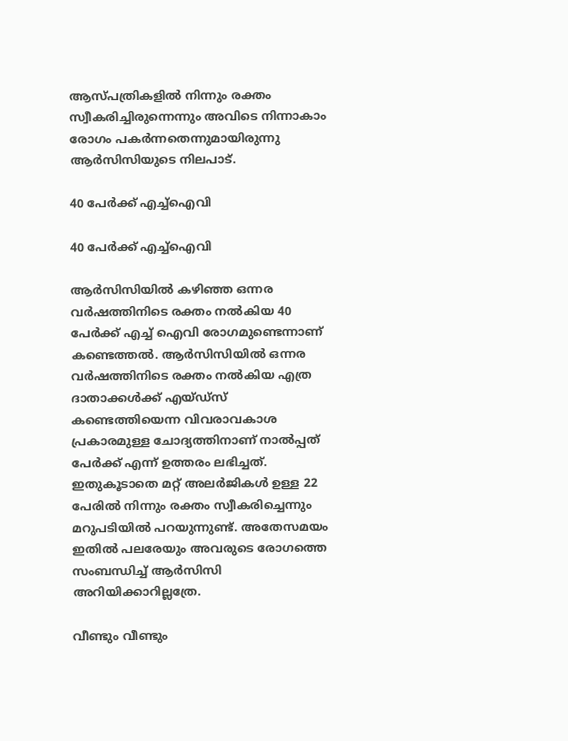ആസ്പത്രികളില്‍ നിന്നും രക്തം സ്വീകരിച്ചിരുന്നെന്നും അവിടെ നിന്നാകാം രോഗം പകര്‍ന്നതെന്നുമായിരുന്നു ആര്‍സിസിയുടെ നിലപാട്.

40 പേര്‍ക്ക് എച്ച്ഐവി

40 പേര്‍ക്ക് എച്ച്ഐവി

ആര്‍സിസിയില്‍ കഴിഞ്ഞ ഒന്നര വര്‍ഷത്തിനിടെ രക്തം നല്‍കിയ 40 പേര്‍ക്ക് എച്ച് ഐവി രോഗമുണ്ടെന്നാണ് കണ്ടെത്തല്‍. ആര്‍സിസിയില്‍ ഒന്നര വര്‍ഷത്തിനിടെ രക്തം നല്‍കിയ എത്ര ദാതാക്കള്‍ക്ക് എയ്ഡ്സ് കണ്ടെത്തിയെന്ന വിവരാവകാശ പ്രകാരമുള്ള ചോദ്യത്തിനാണ് നാല്‍പ്പത് പേര്‍ക്ക് എന്ന് ഉത്തരം ലഭിച്ചത്. ഇതുകൂടാതെ മറ്റ് അലര്‍ജികള്‍ ഉള്ള 22 പേരില്‍ നിന്നും രക്തം സ്വീകരിച്ചെന്നും മറുപടിയില്‍ പറയുന്നുണ്ട്. അതേസമയം ഇതില്‍ പലരേയും അവരുടെ രോഗത്തെ സംബന്ധിച്ച് ആര്‍സിസി അറിയിക്കാറില്ലത്രേ.

വീണ്ടും വീണ്ടും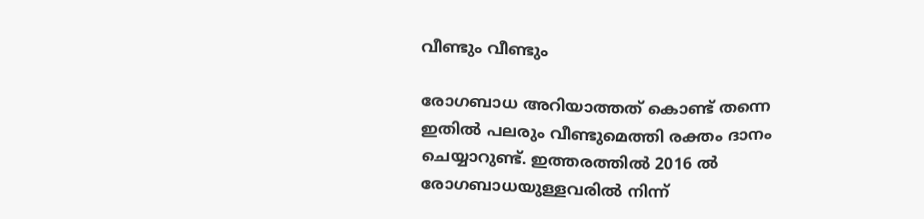വീണ്ടും വീണ്ടും

രോഗബാധ അറിയാത്തത് കൊണ്ട് തന്നെ ഇതില്‍ പലരും വീണ്ടുമെത്തി രക്തം ദാനം ചെയ്യാറുണ്ട്. ഇത്തരത്തില്‍ 2016 ല്‍ രോഗബാധയുള്ളവരില്‍ നിന്ന്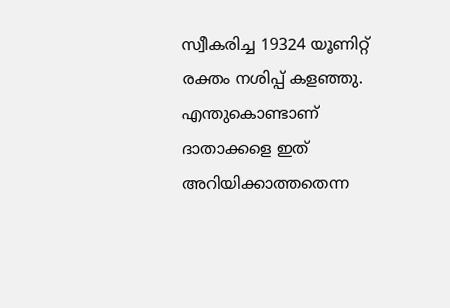സ്വീകരിച്ച 19324 യൂണിറ്റ് രക്തം നശിപ്പ് കളഞ്ഞു. എന്തുകൊണ്ടാണ് ദാതാക്കളെ ഇത് അറിയിക്കാത്തതെന്ന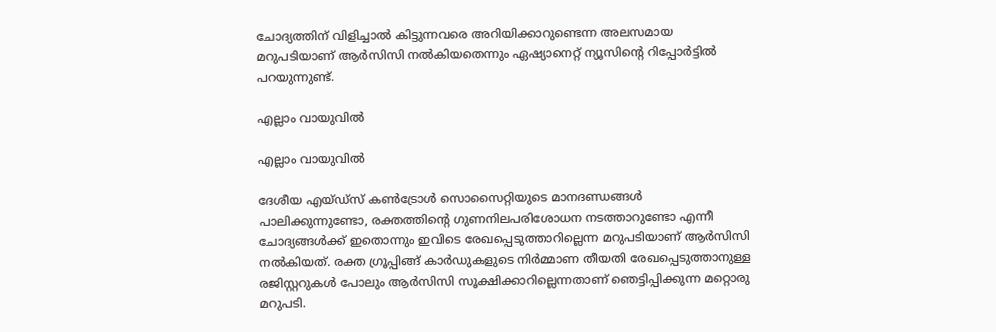ചോദ്യത്തിന് വിളിച്ചാല്‍ കിട്ടുന്നവരെ അറിയിക്കാറുണ്ടെന്ന അലസമായ മറുപടിയാണ് ആര്‍സിസി നല്‍കിയതെന്നും ഏഷ്യാനെറ്റ് ന്യൂസിന്‍റെ റിപ്പോര്‍ട്ടില്‍ പറയുന്നുണ്ട്.

എല്ലാം വായുവില്‍

എല്ലാം വായുവില്‍

ദേശീയ എയ്ഡ്സ് കണ്‍ട്രോള്‍ സൊസൈറ്റിയുടെ മാനദണ്ഡങ്ങള്‍ പാലിക്കുന്നുണ്ടോ, രക്തത്തിന്‍റെ ഗുണനിലപരിശോധന നടത്താറുണ്ടോ എന്നീ ചോദ്യങ്ങള്‍ക്ക് ഇതൊന്നും ഇവിടെ രേഖപ്പെടുത്താറില്ലെന്ന മറുപടിയാണ് ആര്‍സിസി നല്‍കിയത്. രക്ത ഗ്രൂപ്പിങ്ങ് കാര്‍ഡുകളുടെ നിര്‍മ്മാണ തീയതി രേഖപ്പെടുത്താനുള്ള രജിസ്റ്ററുകള്‍ പോലും ആര്‍സിസി സൂക്ഷിക്കാറില്ലെന്നതാണ് ഞെട്ടിപ്പിക്കുന്ന മറ്റൊരു മറുപടി.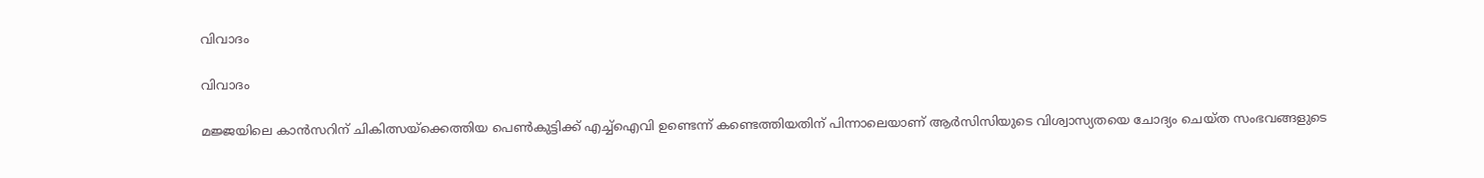വിവാദം

വിവാദം

മജ്ജയിലെ കാന്‍സറിന് ചികിത്സയ്ക്കെത്തിയ പെണ്‍കുട്ടിക്ക് എച്ച്ഐവി ഉണ്ടെന്ന് കണ്ടെത്തിയതിന് പിന്നാലെയാണ് ആര്‍സിസിയുടെ വിശ്വാസ്യതയെ ചോദ്യം ചെയ്ത സംഭവങ്ങളുടെ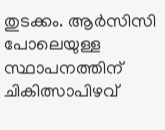തുടക്കം. ആര്‍സിസി പോലെയുള്ള സ്ഥാപനത്തിന് ചികിത്സാപിഴവ്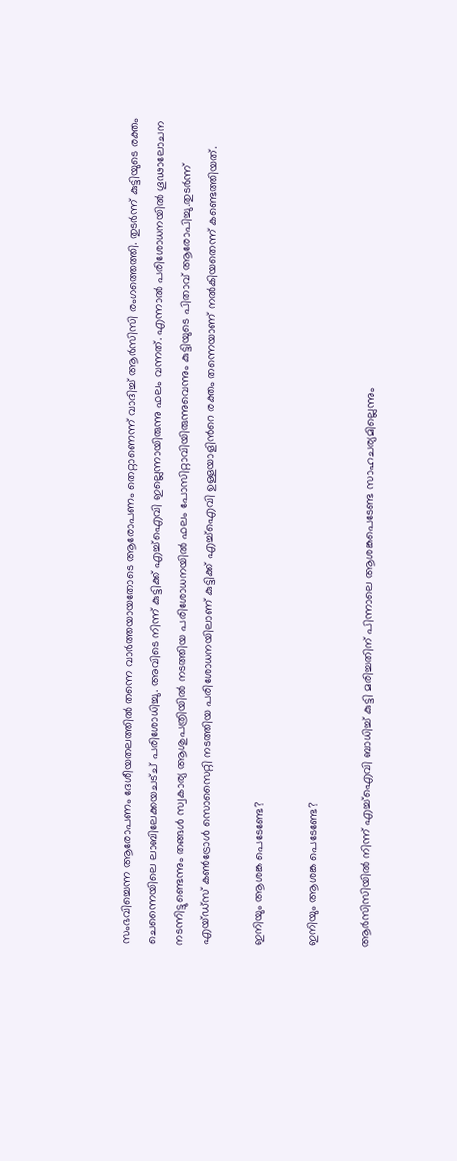സംഭവിച്ചെന്ന ആരോപണം ദേശീയതലത്തില്‍ തന്നെ വാര്‍ത്തയായതോടെ ആരോപണം തെറ്റാണെന്ന് വാദിച്ച് ആര്‍സിസി രംഗത്തെത്തി. തുടര്‍ന്ന് കുട്ടിയുടെ രക്തം ചെന്നൈയിലെ ലാബിലേക്കയചട്ച് പരിശോധിച്ചു. അവിടെ നിന്ന് കുട്ടിക്ക് എച്ച്ഐവി ഇല്ലെന്നായിരുന്നു ഫലം വന്നത്. എന്നാല്‍ പരിശോധനയില്‍ ഗൂഢാലോചന നടന്നിട്ടുണ്ടെന്നും തങ്ങള്‍ സ്വകാര്യ ആശുപത്രിയില്‍ നടത്തിയ പരിശോധനയില്‍ ഫലം പോസിറ്റാവിയിരുന്നുവെന്നും കുട്ടിയുടെ പിതാവ് ആരോപിച്ചു.തുടര്‍ന്ന് എയ്ഡ്സ് കണ്‍ട്രോള്‍ സൊസൈറ്റി നടത്തിയ പരിശോധനയിലാണ് കുട്ടിക്ക് എച്ച്ഐവി ഉള്ളയാളിന്‍റെ രക്തം തന്നെയാണ് നല്‍കിയതെന്ന് കണ്ടെത്തിയത്.

ഇനിയും ആശങ്ക പെടേണ്ടേ?

ഇനിയും ആശങ്ക പെടേണ്ടേ?

ആര്‍സിസിയില്‍ നിന്ന് എച്ച്ഐവി ബാധിച്ച് കുട്ടി മരിച്ചതിന് പിന്നാലെ ആശങ്കപെടേണ്ട സാഹചര്യമില്ലെന്നും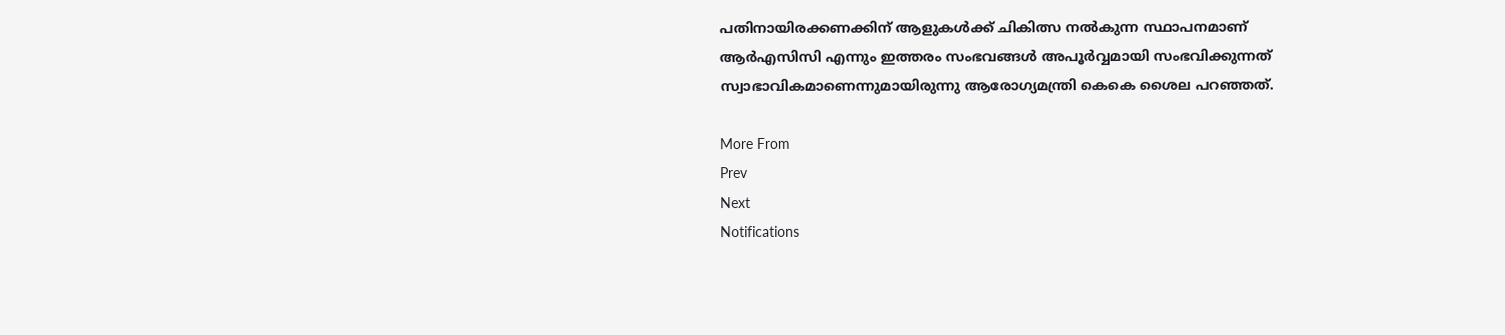പതിനായിരക്കണക്കിന് ആളുകള്‍ക്ക് ചികിത്സ നല്‍കുന്ന സ്ഥാപനമാണ് ആര്‍എസിസി എന്നും ഇത്തരം സംഭവങ്ങള്‍ അപൂര്‍വ്വമായി സംഭവിക്കുന്നത് സ്വാഭാവികമാണെന്നുമായിരുന്നു ആരോഗ്യമന്ത്രി കെകെ ശൈല പറഞ്ഞത്.

More From
Prev
Next
Notifications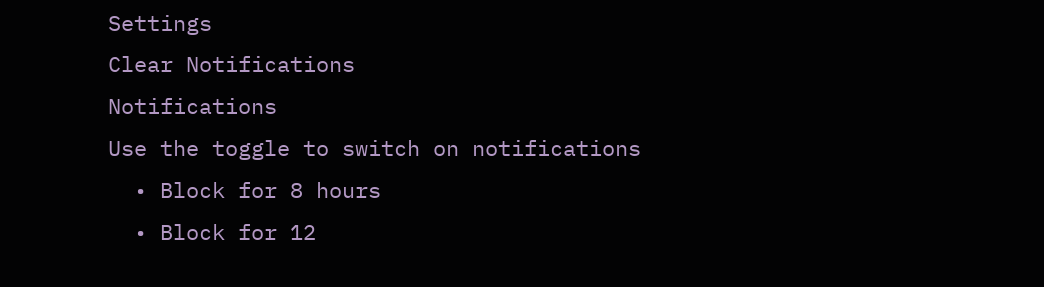Settings
Clear Notifications
Notifications
Use the toggle to switch on notifications
  • Block for 8 hours
  • Block for 12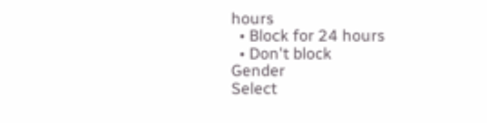hours
  • Block for 24 hours
  • Don't block
Gender
Select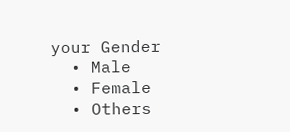your Gender
  • Male
  • Female
  • Others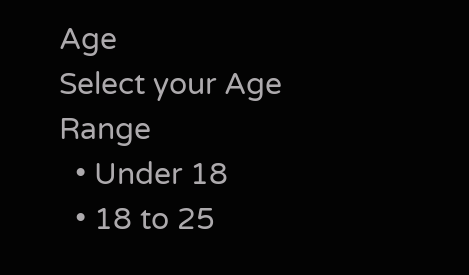Age
Select your Age Range
  • Under 18
  • 18 to 25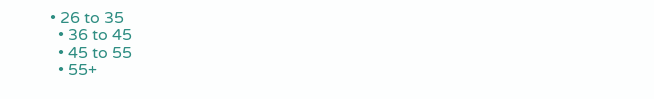• 26 to 35
  • 36 to 45
  • 45 to 55
  • 55+